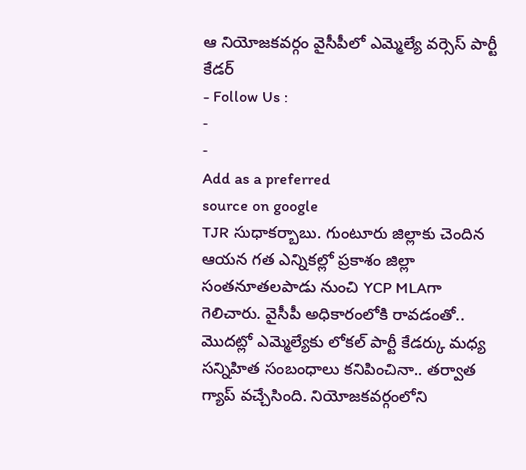ఆ నియోజకవర్గం వైసీపీలో ఎమ్మెల్యే వర్సెస్ పార్టీ కేడర్
- Follow Us :
-
-
Add as a preferred
source on google
TJR సుధాకర్బాబు. గుంటూరు జిల్లాకు చెందిన ఆయన గత ఎన్నికల్లో ప్రకాశం జిల్లా సంతనూతలపాడు నుంచి YCP MLAగా గెలిచారు. వైసీపీ అధికారంలోకి రావడంతో.. మొదట్లో ఎమ్మెల్యేకు లోకల్ పార్టీ కేడర్కు మధ్య సన్నిహిత సంబంధాలు కనిపించినా.. తర్వాత గ్యాప్ వచ్చేసింది. నియోజకవర్గంలోని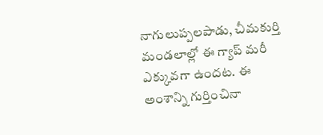నాగులుప్పలపాడు, చీమకుర్తి మండలాల్లో ఈ గ్యాప్ మరీ ఎక్కువగా ఉందట. ఈ అంశాన్ని గుర్తించినా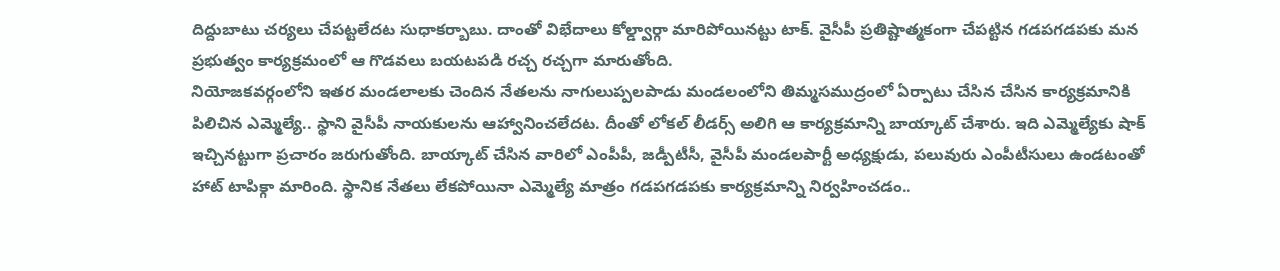దిద్దుబాటు చర్యలు చేపట్టలేదట సుధాకర్బాబు. దాంతో విభేదాలు కోల్డ్వార్గా మారిపోయినట్టు టాక్. వైసీపీ ప్రతిష్టాత్మకంగా చేపట్టిన గడపగడపకు మన ప్రభుత్వం కార్యక్రమంలో ఆ గొడవలు బయటపడి రచ్చ రచ్చగా మారుతోంది.
నియోజకవర్గంలోని ఇతర మండలాలకు చెందిన నేతలను నాగులుప్పలపాడు మండలంలోని తిమ్మసముద్రంలో ఏర్పాటు చేసిన చేసిన కార్యక్రమానికి పిలిచిన ఎమ్మెల్యే.. స్థాని వైసీపీ నాయకులను ఆహ్వానించలేదట. దీంతో లోకల్ లీడర్స్ అలిగి ఆ కార్యక్రమాన్ని బాయ్కాట్ చేశారు. ఇది ఎమ్మెల్యేకు షాక్ ఇచ్చినట్టుగా ప్రచారం జరుగుతోంది. బాయ్కాట్ చేసిన వారిలో ఎంపీపీ, జడ్పీటీసీ, వైసీపీ మండలపార్టీ అధ్యక్షుడు, పలువురు ఎంపీటీసులు ఉండటంతో హాట్ టాపిక్గా మారింది. స్థానిక నేతలు లేకపోయినా ఎమ్మెల్యే మాత్రం గడపగడపకు కార్యక్రమాన్ని నిర్వహించడం..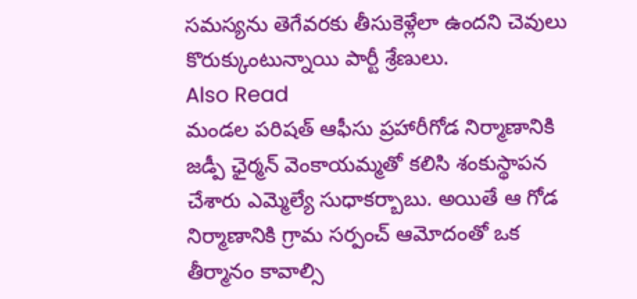సమస్యను తెగేవరకు తీసుకెళ్లేలా ఉందని చెవులు కొరుక్కుంటున్నాయి పార్టీ శ్రేణులు.
Also Read
మండల పరిషత్ ఆఫీసు ప్రహారీగోడ నిర్మాణానికి జడ్పీ ఛైర్మన్ వెంకాయమ్మతో కలిసి శంకుస్థాపన చేశారు ఎమ్మెల్యే సుధాకర్బాబు. అయితే ఆ గోడ నిర్మాణానికి గ్రామ సర్పంచ్ ఆమోదంతో ఒక తీర్మానం కావాల్సి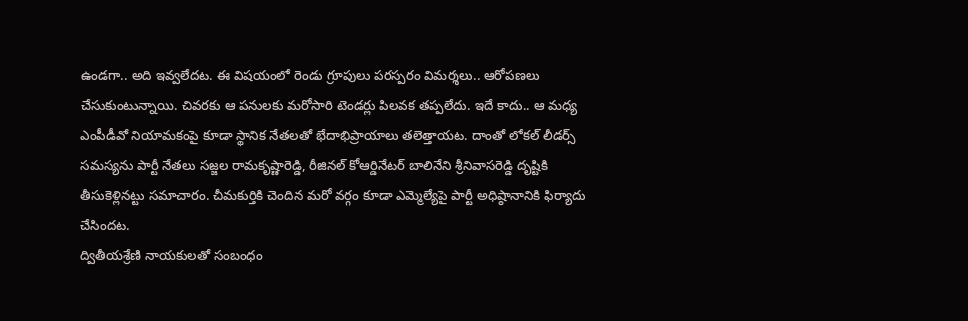ఉండగా.. అది ఇవ్వలేదట. ఈ విషయంలో రెండు గ్రూపులు పరస్పరం విమర్శలు.. ఆరోపణలు చేసుకుంటున్నాయి. చివరకు ఆ పనులకు మరోసారి టెండర్లు పిలవక తప్పలేదు. ఇదే కాదు.. ఆ మధ్య ఎంపీడీవో నియామకంపై కూడా స్థానిక నేతలతో భేదాభిప్రాయాలు తలెత్తాయట. దాంతో లోకల్ లీడర్స్ సమస్యను పార్టీ నేతలు సజ్జల రామకృష్ణారెడ్డి, రీజినల్ కోఆర్డినేటర్ బాలినేని శ్రీనివాసరెడ్డి దృష్టికి తీసుకెళ్లినట్టు సమాచారం. చీమకుర్తికి చెందిన మరో వర్గం కూడా ఎమ్మెల్యేపై పార్టీ అధిష్ఠానానికి ఫిర్యాదు చేసిందట.
ద్వితీయశ్రేణి నాయకులతో సంబంధం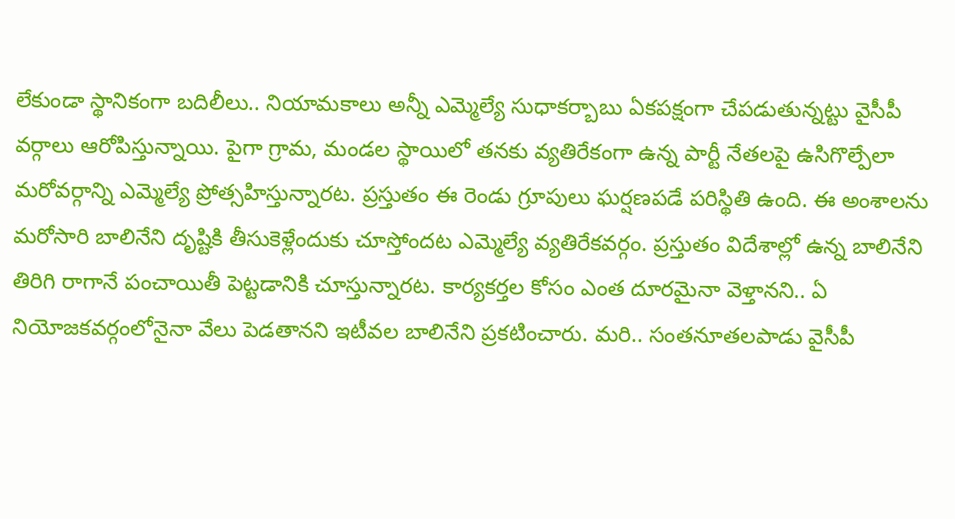లేకుండా స్థానికంగా బదిలీలు.. నియామకాలు అన్నీ ఎమ్మెల్యే సుధాకర్బాబు ఏకపక్షంగా చేపడుతున్నట్టు వైసీపీ వర్గాలు ఆరోపిస్తున్నాయి. పైగా గ్రామ, మండల స్థాయిలో తనకు వ్యతిరేకంగా ఉన్న పార్టీ నేతలపై ఉసిగొల్పేలా మరోవర్గాన్ని ఎమ్మెల్యే ప్రోత్సహిస్తున్నారట. ప్రస్తుతం ఈ రెండు గ్రూపులు ఘర్షణపడే పరిస్థితి ఉంది. ఈ అంశాలను మరోసారి బాలినేని దృష్టికి తీసుకెళ్లేందుకు చూస్తోందట ఎమ్మెల్యే వ్యతిరేకవర్గం. ప్రస్తుతం విదేశాల్లో ఉన్న బాలినేని తిరిగి రాగానే పంచాయితీ పెట్టడానికి చూస్తున్నారట. కార్యకర్తల కోసం ఎంత దూరమైనా వెళ్తానని.. ఏ నియోజకవర్గంలోనైనా వేలు పెడతానని ఇటీవల బాలినేని ప్రకటించారు. మరి.. సంతనూతలపాడు వైసీపీ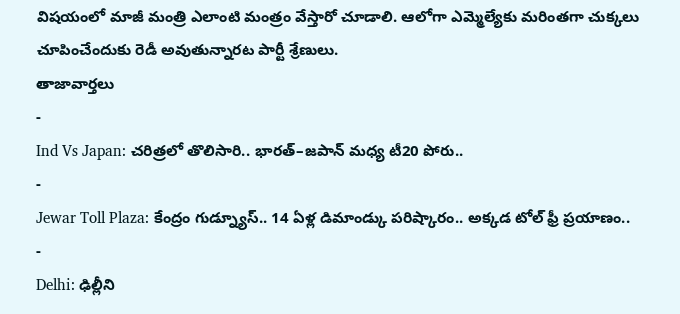విషయంలో మాజీ మంత్రి ఎలాంటి మంత్రం వేస్తారో చూడాలి. ఆలోగా ఎమ్మెల్యేకు మరింతగా చుక్కలు చూపించేందుకు రెడీ అవుతున్నారట పార్టీ శ్రేణులు.
తాజావార్తలు
-
Ind Vs Japan: చరిత్రలో తొలిసారి.. భారత్–జపాన్ మధ్య టీ20 పోరు..
-
Jewar Toll Plaza: కేంద్రం గుడ్న్యూస్.. 14 ఏళ్ల డిమాండ్కు పరిష్కారం.. అక్కడ టోల్ ఫ్రీ ప్రయాణం..
-
Delhi: ఢిల్లీని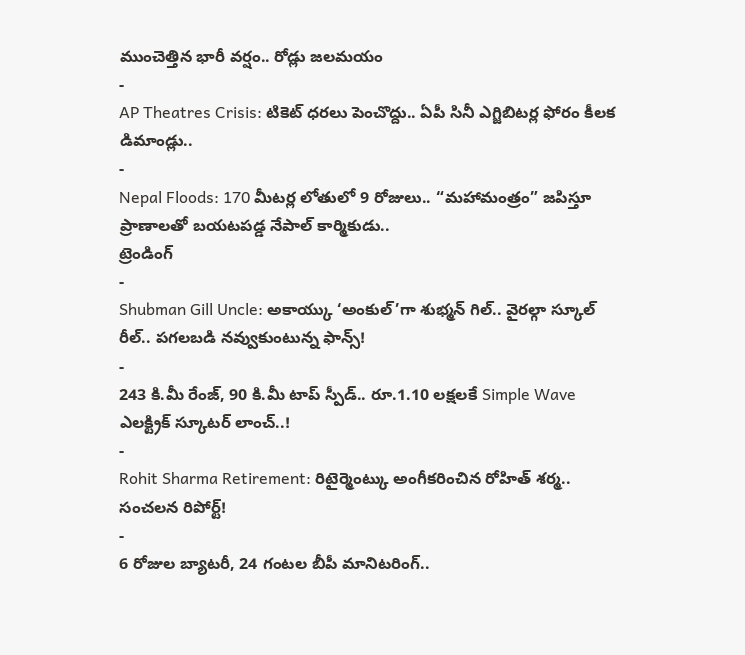ముంచెత్తిన భారీ వర్షం.. రోడ్లు జలమయం
-
AP Theatres Crisis: టికెట్ ధరలు పెంచొద్దు.. ఏపీ సినీ ఎగ్జిబిటర్ల ఫోరం కీలక డిమాండ్లు..
-
Nepal Floods: 170 మీటర్ల లోతులో 9 రోజులు.. “మహామంత్రం” జపిస్తూ ప్రాణాలతో బయటపడ్డ నేపాల్ కార్మికుడు..
ట్రెండింగ్
-
Shubman Gill Uncle: అకాయ్కు ‘అంకుల్’గా శుభ్మన్ గిల్.. వైరల్గా స్కూల్ రీల్.. పగలబడి నవ్వుకుంటున్న ఫాన్స్!
-
243 కి.మీ రేంజ్, 90 కి.మీ టాప్ స్పీడ్.. రూ.1.10 లక్షలకే Simple Wave ఎలక్ట్రిక్ స్కూటర్ లాంచ్..!
-
Rohit Sharma Retirement: రిటైర్మెంట్కు అంగీకరించిన రోహిత్ శర్మ.. సంచలన రిపోర్ట్!
-
6 రోజుల బ్యాటరీ, 24 గంటల బీపీ మానిటరింగ్..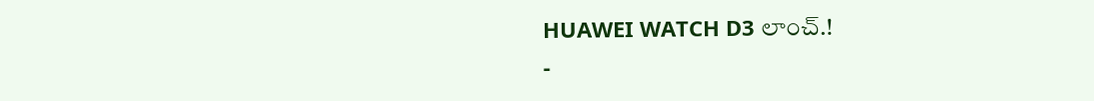HUAWEI WATCH D3 లాంచ్.!
-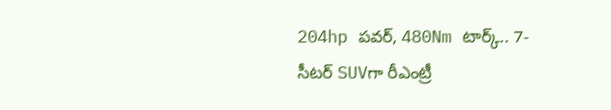204hp పవర్, 480Nm టార్క్.. 7-సీటర్ SUVగా రీఎంట్రీ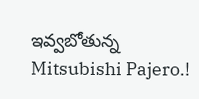ఇవ్వబోతున్న Mitsubishi Pajero.!